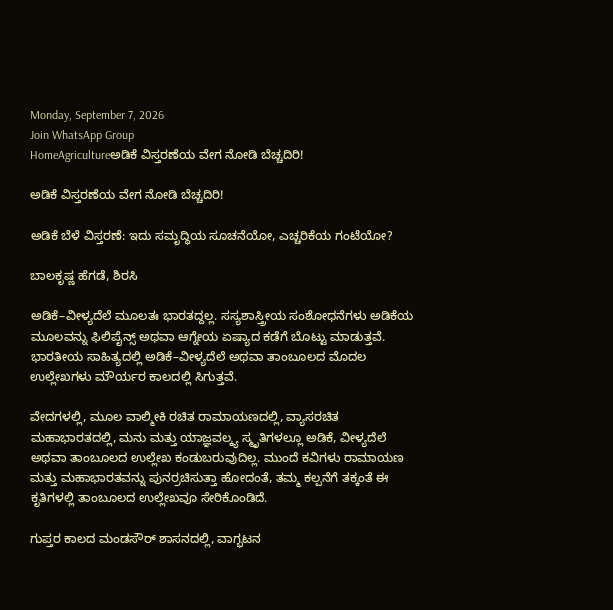Monday, September 7, 2026
Join WhatsApp Group
HomeAgricultureಅಡಿಕೆ ವಿಸ್ತರಣೆಯ ವೇಗ ನೋಡಿ ಬೆಚ್ಚದಿರಿ!

ಅಡಿಕೆ ವಿಸ್ತರಣೆಯ ವೇಗ ನೋಡಿ ಬೆಚ್ಚದಿರಿ!

ಅಡಿಕೆ ಬೆಳೆ ವಿಸ್ತರಣೆ: ಇದು ಸಮೃದ್ಧಿಯ ಸೂಚನೆಯೋ, ಎಚ್ಚರಿಕೆಯ ಗಂಟೆಯೋ?

ಬಾಲಕೃಷ್ಣ ಹೆಗಡೆ, ಶಿರಸಿ

ಅಡಿಕೆ–ವೀಳ್ಯದೆಲೆ ಮೂಲತಃ ಭಾರತದ್ದಲ್ಲ. ಸಸ್ಯಶಾಸ್ತ್ರೀಯ ಸಂಶೋಧನೆಗಳು ಅಡಿಕೆಯ ಮೂಲವನ್ನು ಫಿಲಿಪೈನ್ಸ್ ಅಥವಾ ಆಗ್ನೇಯ ಏಷ್ಯಾದ ಕಡೆಗೆ ಬೊಟ್ಟು ಮಾಡುತ್ತವೆ. ಭಾರತೀಯ ಸಾಹಿತ್ಯದಲ್ಲಿ ಅಡಿಕೆ–ವೀಳ್ಯದೆಲೆ ಅಥವಾ ತಾಂಬೂಲದ ಮೊದಲ ಉಲ್ಲೇಖಗಳು ಮೌರ್ಯರ ಕಾಲದಲ್ಲಿ ಸಿಗುತ್ತವೆ.

ವೇದಗಳಲ್ಲಿ, ಮೂಲ ವಾಲ್ಮೀಕಿ ರಚಿತ ರಾಮಾಯಣದಲ್ಲಿ, ವ್ಯಾಸರಚಿತ ಮಹಾಭಾರತದಲ್ಲಿ, ಮನು ಮತ್ತು ಯಾಜ್ಞವಲ್ಕ್ಯ ಸ್ಮೃತಿಗಳಲ್ಲೂ ಅಡಿಕೆ, ವೀಳ್ಯದೆಲೆ ಅಥವಾ ತಾಂಬೂಲದ ಉಲ್ಲೇಖ ಕಂಡುಬರುವುದಿಲ್ಲ. ಮುಂದೆ ಕವಿಗಳು ರಾಮಾಯಣ ಮತ್ತು ಮಹಾಭಾರತವನ್ನು ಪುನರ್ರಚಿಸುತ್ತಾ ಹೋದಂತೆ, ತಮ್ಮ ಕಲ್ಪನೆಗೆ ತಕ್ಕಂತೆ ಈ ಕೃತಿಗಳಲ್ಲಿ ತಾಂಬೂಲದ ಉಲ್ಲೇಖವೂ ಸೇರಿಕೊಂಡಿದೆ.

ಗುಪ್ತರ ಕಾಲದ ಮಂಡಸೌರ್ ಶಾಸನದಲ್ಲಿ, ವಾಗ್ಭಟನ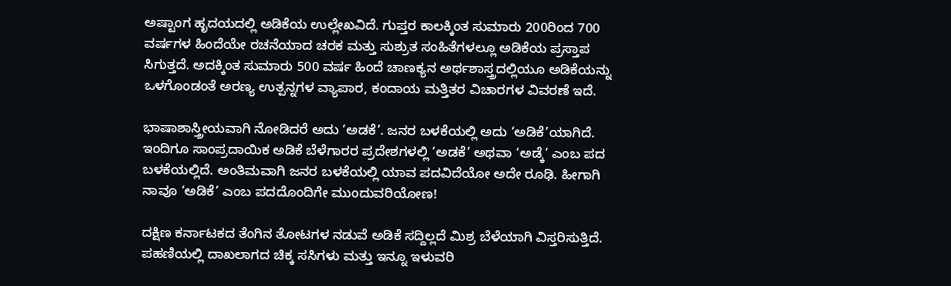ಅಷ್ಟಾಂಗ ಹೃದಯದಲ್ಲಿ ಅಡಿಕೆಯ ಉಲ್ಲೇಖವಿದೆ. ಗುಪ್ತರ ಕಾಲಕ್ಕಿಂತ ಸುಮಾರು 200ರಿಂದ 700 ವರ್ಷಗಳ ಹಿಂದೆಯೇ ರಚನೆಯಾದ ಚರಕ ಮತ್ತು ಸುಶ್ರುತ ಸಂಹಿತೆಗಳಲ್ಲೂ ಅಡಿಕೆಯ ಪ್ರಸ್ತಾಪ ಸಿಗುತ್ತದೆ. ಅದಕ್ಕಿಂತ ಸುಮಾರು 500 ವರ್ಷ ಹಿಂದೆ ಚಾಣಕ್ಯನ ಅರ್ಥಶಾಸ್ತ್ರದಲ್ಲಿಯೂ ಅಡಿಕೆಯನ್ನು ಒಳಗೊಂಡಂತೆ ಅರಣ್ಯ ಉತ್ಪನ್ನಗಳ ವ್ಯಾಪಾರ, ಕಂದಾಯ ಮತ್ತಿತರ ವಿಚಾರಗಳ ವಿವರಣೆ ಇದೆ.

ಭಾಷಾಶಾಸ್ತ್ರೀಯವಾಗಿ ನೋಡಿದರೆ ಅದು ‘ಅಡಕೆ’. ಜನರ ಬಳಕೆಯಲ್ಲಿ ಅದು ‘ಅಡಿಕೆ’ಯಾಗಿದೆ. ಇಂದಿಗೂ ಸಾಂಪ್ರದಾಯಿಕ ಅಡಿಕೆ ಬೆಳೆಗಾರರ ಪ್ರದೇಶಗಳಲ್ಲಿ ‘ಅಡಕೆ’ ಅಥವಾ ‘ಅಡ್ಕೆ’ ಎಂಬ ಪದ ಬಳಕೆಯಲ್ಲಿದೆ. ಅಂತಿಮವಾಗಿ ಜನರ ಬಳಕೆಯಲ್ಲಿ ಯಾವ ಪದವಿದೆಯೋ ಅದೇ ರೂಢಿ. ಹೀಗಾಗಿ ನಾವೂ ‘ಅಡಿಕೆ’ ಎಂಬ ಪದದೊಂದಿಗೇ ಮುಂದುವರಿಯೋಣ!

ದಕ್ಷಿಣ ಕರ್ನಾಟಕದ ತೆಂಗಿನ ತೋಟಗಳ ನಡುವೆ ಅಡಿಕೆ ಸದ್ದಿಲ್ಲದೆ ಮಿಶ್ರ ಬೆಳೆಯಾಗಿ ವಿಸ್ತರಿಸುತ್ತಿದೆ. ಪಹಣಿಯಲ್ಲಿ ದಾಖಲಾಗದ ಚಿಕ್ಕ ಸಸಿಗಳು ಮತ್ತು ಇನ್ನೂ ಇಳುವರಿ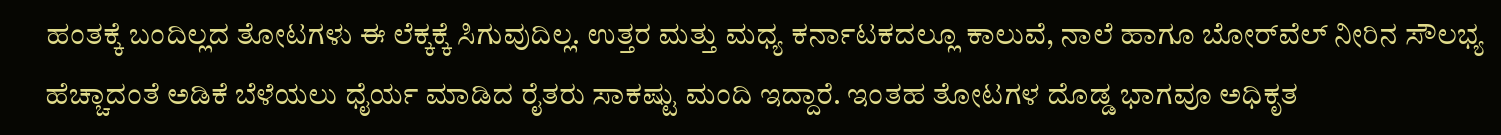ಹಂತಕ್ಕೆ ಬಂದಿಲ್ಲದ ತೋಟಗಳು ಈ ಲೆಕ್ಕಕ್ಕೆ ಸಿಗುವುದಿಲ್ಲ. ಉತ್ತರ ಮತ್ತು ಮಧ್ಯ ಕರ್ನಾಟಕದಲ್ಲೂ ಕಾಲುವೆ, ನಾಲೆ ಹಾಗೂ ಬೋರ್‌ವೆಲ್ ನೀರಿನ ಸೌಲಭ್ಯ ಹೆಚ್ಚಾದಂತೆ ಅಡಿಕೆ ಬೆಳೆಯಲು ಧೈರ್ಯ ಮಾಡಿದ ರೈತರು ಸಾಕಷ್ಟು ಮಂದಿ ಇದ್ದಾರೆ. ಇಂತಹ ತೋಟಗಳ ದೊಡ್ಡ ಭಾಗವೂ ಅಧಿಕೃತ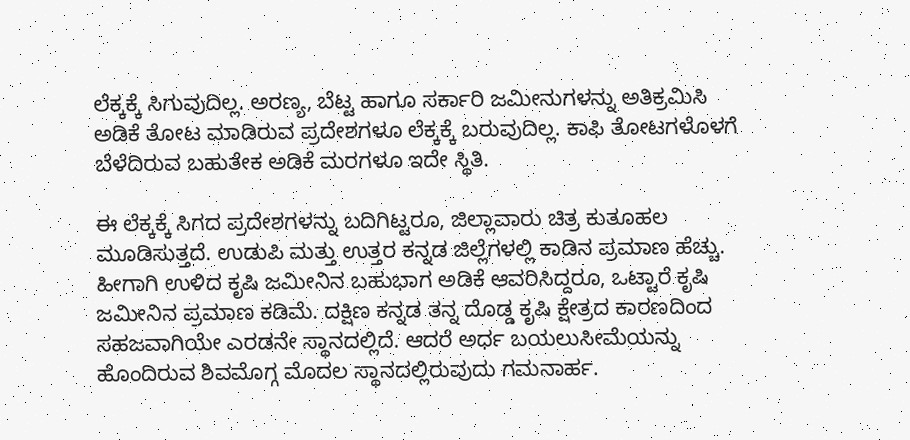ಲೆಕ್ಕಕ್ಕೆ ಸಿಗುವುದಿಲ್ಲ. ಅರಣ್ಯ, ಬೆಟ್ಟ ಹಾಗೂ ಸರ್ಕಾರಿ ಜಮೀನುಗಳನ್ನು ಅತಿಕ್ರಮಿಸಿ ಅಡಿಕೆ ತೋಟ ಮಾಡಿರುವ ಪ್ರದೇಶಗಳೂ ಲೆಕ್ಕಕ್ಕೆ ಬರುವುದಿಲ್ಲ. ಕಾಫಿ ತೋಟಗಳೊಳಗೆ ಬೆಳೆದಿರುವ ಬಹುತೇಕ ಅಡಿಕೆ ಮರಗಳೂ ಇದೇ ಸ್ಥಿತಿ.

ಈ ಲೆಕ್ಕಕ್ಕೆ ಸಿಗದ ಪ್ರದೇಶಗಳನ್ನು ಬದಿಗಿಟ್ಟರೂ, ಜಿಲ್ಲಾವಾರು ಚಿತ್ರ ಕುತೂಹಲ ಮೂಡಿಸುತ್ತದೆ. ಉಡುಪಿ ಮತ್ತು ಉತ್ತರ ಕನ್ನಡ ಜಿಲ್ಲೆಗಳಲ್ಲಿ ಕಾಡಿನ ಪ್ರಮಾಣ ಹೆಚ್ಚು. ಹೀಗಾಗಿ ಉಳಿದ ಕೃಷಿ ಜಮೀನಿನ ಬಹುಭಾಗ ಅಡಿಕೆ ಆವರಿಸಿದ್ದರೂ, ಒಟ್ಟಾರೆ ಕೃಷಿ ಜಮೀನಿನ ಪ್ರಮಾಣ ಕಡಿಮೆ. ದಕ್ಷಿಣ ಕನ್ನಡ ತನ್ನ ದೊಡ್ಡ ಕೃಷಿ ಕ್ಷೇತ್ರದ ಕಾರಣದಿಂದ ಸಹಜವಾಗಿಯೇ ಎರಡನೇ ಸ್ಥಾನದಲ್ಲಿದೆ. ಆದರೆ ಅರ್ಧ ಬಯಲುಸೀಮೆಯನ್ನು ಹೊಂದಿರುವ ಶಿವಮೊಗ್ಗ ಮೊದಲ ಸ್ಥಾನದಲ್ಲಿರುವುದು ಗಮನಾರ್ಹ.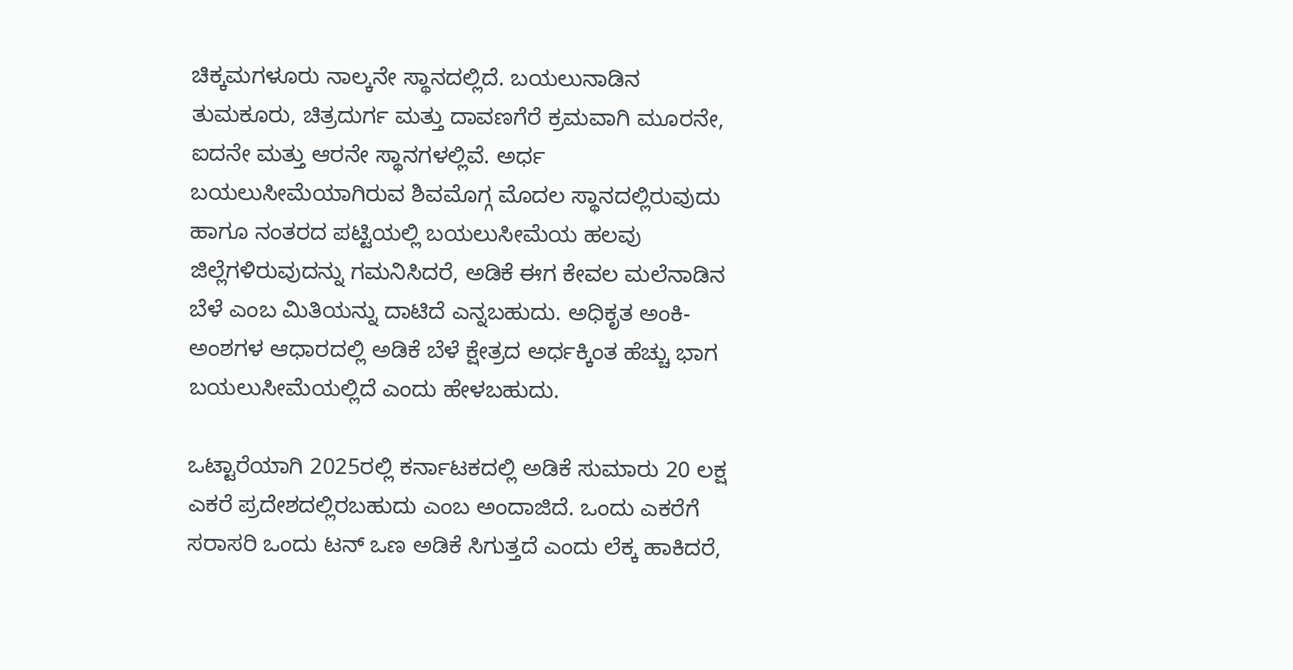ಚಿಕ್ಕಮಗಳೂರು ನಾಲ್ಕನೇ ಸ್ಥಾನದಲ್ಲಿದೆ. ಬಯಲುನಾಡಿನ ತುಮಕೂರು, ಚಿತ್ರದುರ್ಗ ಮತ್ತು ದಾವಣಗೆರೆ ಕ್ರಮವಾಗಿ ಮೂರನೇ, ಐದನೇ ಮತ್ತು ಆರನೇ ಸ್ಥಾನಗಳಲ್ಲಿವೆ. ಅರ್ಧ ಬಯಲುಸೀಮೆಯಾಗಿರುವ ಶಿವಮೊಗ್ಗ ಮೊದಲ ಸ್ಥಾನದಲ್ಲಿರುವುದು ಹಾಗೂ ನಂತರದ ಪಟ್ಟಿಯಲ್ಲಿ ಬಯಲುಸೀಮೆಯ ಹಲವು ಜಿಲ್ಲೆಗಳಿರುವುದನ್ನು ಗಮನಿಸಿದರೆ, ಅಡಿಕೆ ಈಗ ಕೇವಲ ಮಲೆನಾಡಿನ ಬೆಳೆ ಎಂಬ ಮಿತಿಯನ್ನು ದಾಟಿದೆ ಎನ್ನಬಹುದು. ಅಧಿಕೃತ ಅಂಕಿ-ಅಂಶಗಳ ಆಧಾರದಲ್ಲಿ ಅಡಿಕೆ ಬೆಳೆ ಕ್ಷೇತ್ರದ ಅರ್ಧಕ್ಕಿಂತ ಹೆಚ್ಚು ಭಾಗ ಬಯಲುಸೀಮೆಯಲ್ಲಿದೆ ಎಂದು ಹೇಳಬಹುದು.

ಒಟ್ಟಾರೆಯಾಗಿ 2025ರಲ್ಲಿ ಕರ್ನಾಟಕದಲ್ಲಿ ಅಡಿಕೆ ಸುಮಾರು 20 ಲಕ್ಷ ಎಕರೆ ಪ್ರದೇಶದಲ್ಲಿರಬಹುದು ಎಂಬ ಅಂದಾಜಿದೆ. ಒಂದು ಎಕರೆಗೆ ಸರಾಸರಿ ಒಂದು ಟನ್ ಒಣ ಅಡಿಕೆ ಸಿಗುತ್ತದೆ ಎಂದು ಲೆಕ್ಕ ಹಾಕಿದರೆ,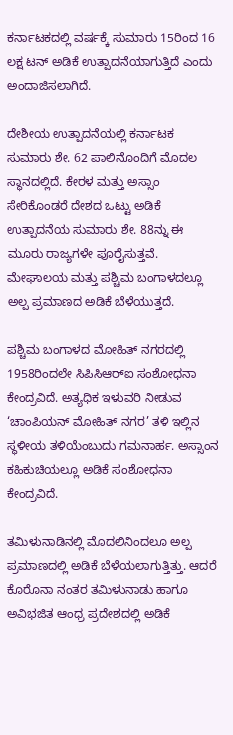ಕರ್ನಾಟಕದಲ್ಲಿ ವರ್ಷಕ್ಕೆ ಸುಮಾರು 15ರಿಂದ 16 ಲಕ್ಷ ಟನ್ ಅಡಿಕೆ ಉತ್ಪಾದನೆಯಾಗುತ್ತಿದೆ ಎಂದು ಅಂದಾಜಿಸಲಾಗಿದೆ.

ದೇಶೀಯ ಉತ್ಪಾದನೆಯಲ್ಲಿ ಕರ್ನಾಟಕ ಸುಮಾರು ಶೇ. 62 ಪಾಲಿನೊಂದಿಗೆ ಮೊದಲ ಸ್ಥಾನದಲ್ಲಿದೆ. ಕೇರಳ ಮತ್ತು ಅಸ್ಸಾಂ ಸೇರಿಕೊಂಡರೆ ದೇಶದ ಒಟ್ಟು ಅಡಿಕೆ ಉತ್ಪಾದನೆಯ ಸುಮಾರು ಶೇ. 88ನ್ನು ಈ ಮೂರು ರಾಜ್ಯಗಳೇ ಪೂರೈಸುತ್ತವೆ. ಮೇಘಾಲಯ ಮತ್ತು ಪಶ್ಚಿಮ ಬಂಗಾಳದಲ್ಲೂ ಅಲ್ಪ ಪ್ರಮಾಣದ ಅಡಿಕೆ ಬೆಳೆಯುತ್ತದೆ.

ಪಶ್ಚಿಮ ಬಂಗಾಳದ ಮೋಹಿತ್ ನಗರದಲ್ಲಿ 1958ರಿಂದಲೇ ಸಿಪಿಸಿಆರ್‌ಐ ಸಂಶೋಧನಾ ಕೇಂದ್ರವಿದೆ. ಅತ್ಯಧಿಕ ಇಳುವರಿ ನೀಡುವ ‘ಚಾಂಪಿಯನ್ ಮೋಹಿತ್ ನಗರ’ ತಳಿ ಇಲ್ಲಿನ ಸ್ಥಳೀಯ ತಳಿಯೆಂಬುದು ಗಮನಾರ್ಹ. ಅಸ್ಸಾಂನ ಕಹಿಕುಚಿಯಲ್ಲೂ ಅಡಿಕೆ ಸಂಶೋಧನಾ ಕೇಂದ್ರವಿದೆ.

ತಮಿಳುನಾಡಿನಲ್ಲಿ ಮೊದಲಿನಿಂದಲೂ ಅಲ್ಪ ಪ್ರಮಾಣದಲ್ಲಿ ಅಡಿಕೆ ಬೆಳೆಯಲಾಗುತ್ತಿತ್ತು. ಆದರೆ ಕೊರೊನಾ ನಂತರ ತಮಿಳುನಾಡು ಹಾಗೂ ಅವಿಭಜಿತ ಆಂಧ್ರ ಪ್ರದೇಶದಲ್ಲಿ ಅಡಿಕೆ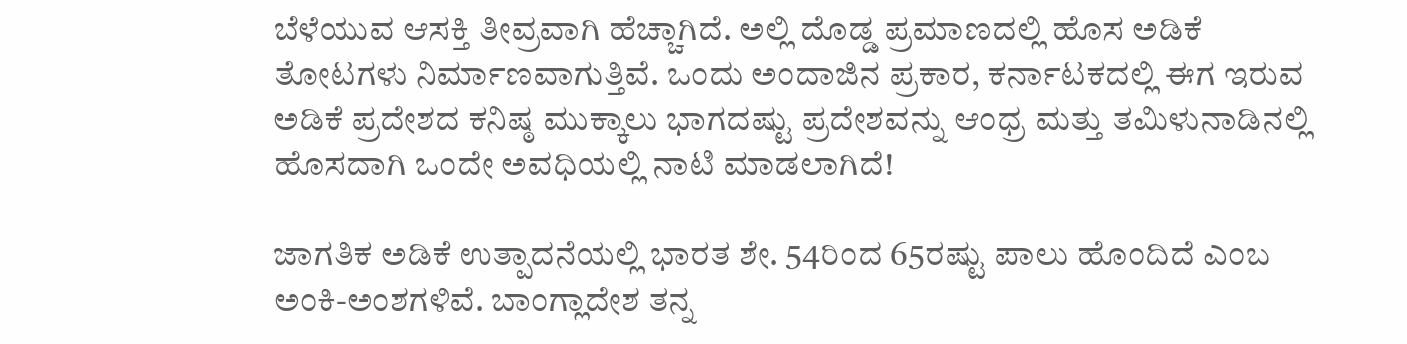ಬೆಳೆಯುವ ಆಸಕ್ತಿ ತೀವ್ರವಾಗಿ ಹೆಚ್ಚಾಗಿದೆ. ಅಲ್ಲಿ ದೊಡ್ಡ ಪ್ರಮಾಣದಲ್ಲಿ ಹೊಸ ಅಡಿಕೆ ತೋಟಗಳು ನಿರ್ಮಾಣವಾಗುತ್ತಿವೆ. ಒಂದು ಅಂದಾಜಿನ ಪ್ರಕಾರ, ಕರ್ನಾಟಕದಲ್ಲಿ ಈಗ ಇರುವ ಅಡಿಕೆ ಪ್ರದೇಶದ ಕನಿಷ್ಠ ಮುಕ್ಕಾಲು ಭಾಗದಷ್ಟು ಪ್ರದೇಶವನ್ನು ಆಂಧ್ರ ಮತ್ತು ತಮಿಳುನಾಡಿನಲ್ಲಿ ಹೊಸದಾಗಿ ಒಂದೇ ಅವಧಿಯಲ್ಲಿ ನಾಟಿ ಮಾಡಲಾಗಿದೆ!

ಜಾಗತಿಕ ಅಡಿಕೆ ಉತ್ಪಾದನೆಯಲ್ಲಿ ಭಾರತ ಶೇ. 54ರಿಂದ 65ರಷ್ಟು ಪಾಲು ಹೊಂದಿದೆ ಎಂಬ ಅಂಕಿ-ಅಂಶಗಳಿವೆ. ಬಾಂಗ್ಲಾದೇಶ ತನ್ನ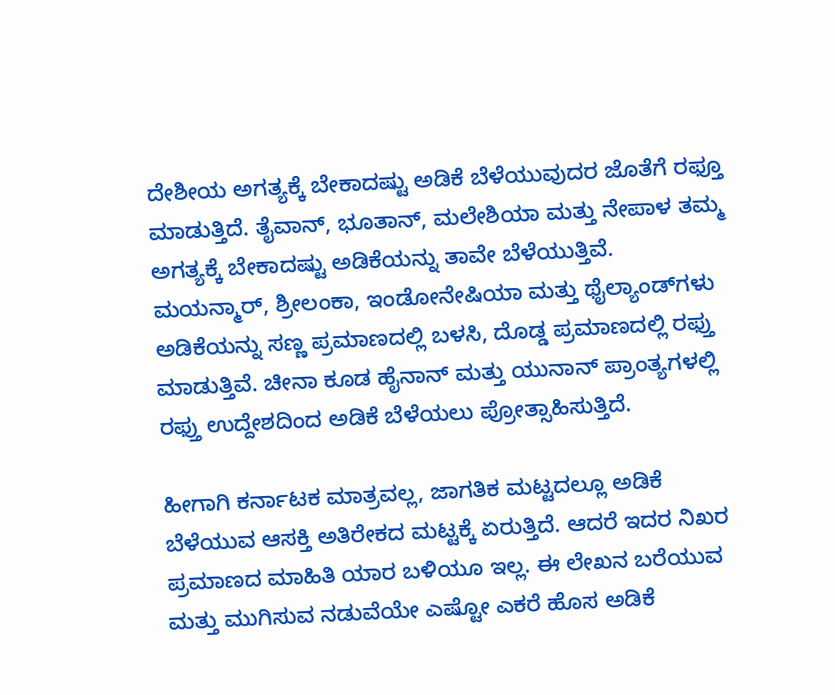ದೇಶೀಯ ಅಗತ್ಯಕ್ಕೆ ಬೇಕಾದಷ್ಟು ಅಡಿಕೆ ಬೆಳೆಯುವುದರ ಜೊತೆಗೆ ರಫ್ತೂ ಮಾಡುತ್ತಿದೆ. ತೈವಾನ್, ಭೂತಾನ್, ಮಲೇಶಿಯಾ ಮತ್ತು ನೇಪಾಳ ತಮ್ಮ ಅಗತ್ಯಕ್ಕೆ ಬೇಕಾದಷ್ಟು ಅಡಿಕೆಯನ್ನು ತಾವೇ ಬೆಳೆಯುತ್ತಿವೆ. ಮಯನ್ಮಾರ್, ಶ್ರೀಲಂಕಾ, ಇಂಡೋನೇಷಿಯಾ ಮತ್ತು ಥೈಲ್ಯಾಂಡ್‌ಗಳು ಅಡಿಕೆಯನ್ನು ಸಣ್ಣ ಪ್ರಮಾಣದಲ್ಲಿ ಬಳಸಿ, ದೊಡ್ಡ ಪ್ರಮಾಣದಲ್ಲಿ ರಫ್ತು ಮಾಡುತ್ತಿವೆ. ಚೀನಾ ಕೂಡ ಹೈನಾನ್ ಮತ್ತು ಯುನಾನ್ ಪ್ರಾಂತ್ಯಗಳಲ್ಲಿ ರಫ್ತು ಉದ್ದೇಶದಿಂದ ಅಡಿಕೆ ಬೆಳೆಯಲು ಪ್ರೋತ್ಸಾಹಿಸುತ್ತಿದೆ.

ಹೀಗಾಗಿ ಕರ್ನಾಟಕ ಮಾತ್ರವಲ್ಲ, ಜಾಗತಿಕ ಮಟ್ಟದಲ್ಲೂ ಅಡಿಕೆ ಬೆಳೆಯುವ ಆಸಕ್ತಿ ಅತಿರೇಕದ ಮಟ್ಟಕ್ಕೆ ಏರುತ್ತಿದೆ. ಆದರೆ ಇದರ ನಿಖರ ಪ್ರಮಾಣದ ಮಾಹಿತಿ ಯಾರ ಬಳಿಯೂ ಇಲ್ಲ. ಈ ಲೇಖನ ಬರೆಯುವ ಮತ್ತು ಮುಗಿಸುವ ನಡುವೆಯೇ ಎಷ್ಟೋ ಎಕರೆ ಹೊಸ ಅಡಿಕೆ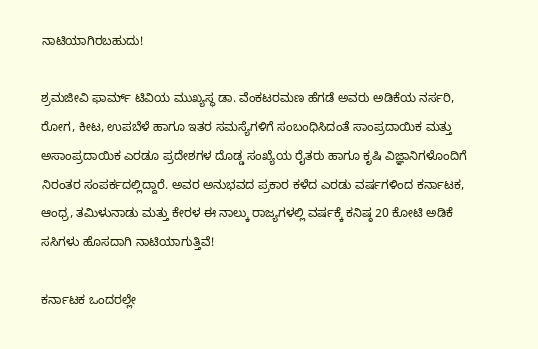ನಾಟಿಯಾಗಿರಬಹುದು!

ಶ್ರಮಜೀವಿ ಫಾರ್ಮ್ ಟಿವಿಯ ಮುಖ್ಯಸ್ಥ ಡಾ. ವೆಂಕಟರಮಣ ಹೆಗಡೆ ಅವರು ಅಡಿಕೆಯ ನರ್ಸರಿ, ರೋಗ, ಕೀಟ, ಉಪಬೆಳೆ ಹಾಗೂ ಇತರ ಸಮಸ್ಯೆಗಳಿಗೆ ಸಂಬಂಧಿಸಿದಂತೆ ಸಾಂಪ್ರದಾಯಿಕ ಮತ್ತು ಅಸಾಂಪ್ರದಾಯಿಕ ಎರಡೂ ಪ್ರದೇಶಗಳ ದೊಡ್ಡ ಸಂಖ್ಯೆಯ ರೈತರು ಹಾಗೂ ಕೃಷಿ ವಿಜ್ಞಾನಿಗಳೊಂದಿಗೆ ನಿರಂತರ ಸಂಪರ್ಕದಲ್ಲಿದ್ದಾರೆ. ಅವರ ಅನುಭವದ ಪ್ರಕಾರ ಕಳೆದ ಎರಡು ವರ್ಷಗಳಿಂದ ಕರ್ನಾಟಕ, ಆಂಧ್ರ, ತಮಿಳುನಾಡು ಮತ್ತು ಕೇರಳ ಈ ನಾಲ್ಕು ರಾಜ್ಯಗಳಲ್ಲಿ ವರ್ಷಕ್ಕೆ ಕನಿಷ್ಠ 20 ಕೋಟಿ ಅಡಿಕೆ ಸಸಿಗಳು ಹೊಸದಾಗಿ ನಾಟಿಯಾಗುತ್ತಿವೆ!

ಕರ್ನಾಟಕ ಒಂದರಲ್ಲೇ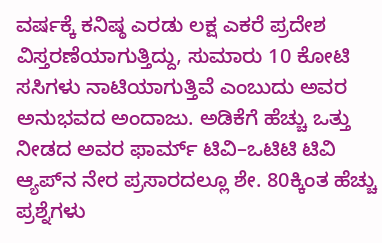ವರ್ಷಕ್ಕೆ ಕನಿಷ್ಠ ಎರಡು ಲಕ್ಷ ಎಕರೆ ಪ್ರದೇಶ ವಿಸ್ತರಣೆಯಾಗುತ್ತಿದ್ದು, ಸುಮಾರು 10 ಕೋಟಿ ಸಸಿಗಳು ನಾಟಿಯಾಗುತ್ತಿವೆ ಎಂಬುದು ಅವರ ಅನುಭವದ ಅಂದಾಜು. ಅಡಿಕೆಗೆ ಹೆಚ್ಚು ಒತ್ತು ನೀಡದ ಅವರ ಫಾರ್ಮ್ ಟಿವಿ–ಒಟಿಟಿ ಟಿವಿ ಆ್ಯಪ್‌ನ ನೇರ ಪ್ರಸಾರದಲ್ಲೂ ಶೇ. 80ಕ್ಕಿಂತ ಹೆಚ್ಚು ಪ್ರಶ್ನೆಗಳು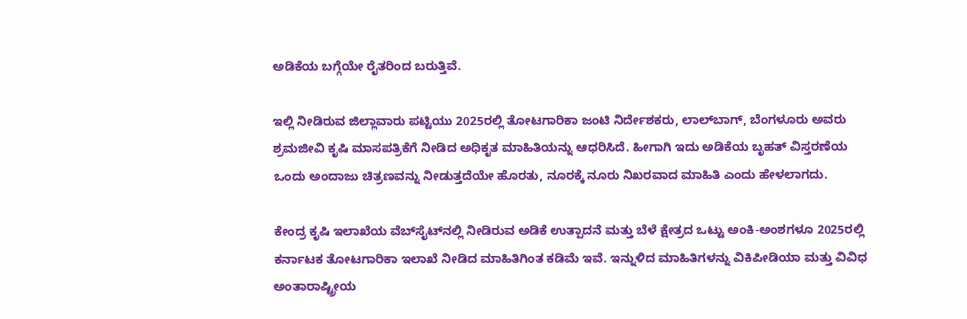ಅಡಿಕೆಯ ಬಗ್ಗೆಯೇ ರೈತರಿಂದ ಬರುತ್ತಿವೆ.

ಇಲ್ಲಿ ನೀಡಿರುವ ಜಿಲ್ಲಾವಾರು ಪಟ್ಟಿಯು 2025ರಲ್ಲಿ ತೋಟಗಾರಿಕಾ ಜಂಟಿ ನಿರ್ದೇಶಕರು, ಲಾಲ್‌ಬಾಗ್, ಬೆಂಗಳೂರು ಅವರು ಶ್ರಮಜೀವಿ ಕೃಷಿ ಮಾಸಪತ್ರಿಕೆಗೆ ನೀಡಿದ ಅಧಿಕೃತ ಮಾಹಿತಿಯನ್ನು ಆಧರಿಸಿದೆ. ಹೀಗಾಗಿ ಇದು ಅಡಿಕೆಯ ಬೃಹತ್ ವಿಸ್ತರಣೆಯ ಒಂದು ಅಂದಾಜು ಚಿತ್ರಣವನ್ನು ನೀಡುತ್ತದೆಯೇ ಹೊರತು, ನೂರಕ್ಕೆ ನೂರು ನಿಖರವಾದ ಮಾಹಿತಿ ಎಂದು ಹೇಳಲಾಗದು.

ಕೇಂದ್ರ ಕೃಷಿ ಇಲಾಖೆಯ ವೆಬ್‌ಸೈಟ್‌ನಲ್ಲಿ ನೀಡಿರುವ ಅಡಿಕೆ ಉತ್ಪಾದನೆ ಮತ್ತು ಬೆಳೆ ಕ್ಷೇತ್ರದ ಒಟ್ಟು ಅಂಕಿ-ಅಂಶಗಳೂ 2025ರಲ್ಲಿ ಕರ್ನಾಟಕ ತೋಟಗಾರಿಕಾ ಇಲಾಖೆ ನೀಡಿದ ಮಾಹಿತಿಗಿಂತ ಕಡಿಮೆ ಇವೆ. ಇನ್ನುಳಿದ ಮಾಹಿತಿಗಳನ್ನು ವಿಕಿಪೀಡಿಯಾ ಮತ್ತು ವಿವಿಧ ಅಂತಾರಾಷ್ಟ್ರೀಯ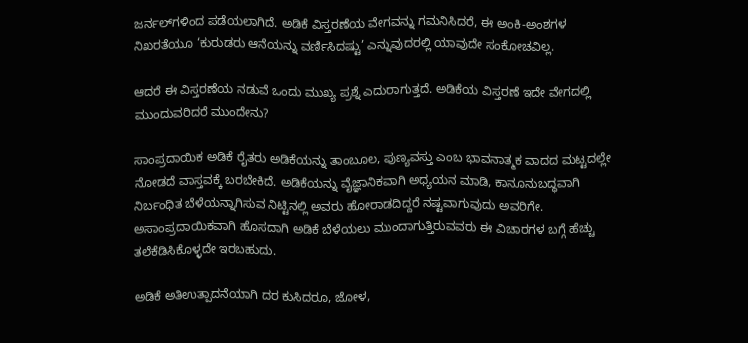ಜರ್ನಲ್‌ಗಳಿಂದ ಪಡೆಯಲಾಗಿದೆ. ಅಡಿಕೆ ವಿಸ್ತರಣೆಯ ವೇಗವನ್ನು ಗಮನಿಸಿದರೆ, ಈ ಅಂಕಿ-ಅಂಶಗಳ ನಿಖರತೆಯೂ ‘ಕುರುಡರು ಆನೆಯನ್ನು ವರ್ಣಿಸಿದಷ್ಟು’ ಎನ್ನುವುದರಲ್ಲಿ ಯಾವುದೇ ಸಂಕೋಚವಿಲ್ಲ.

ಆದರೆ ಈ ವಿಸ್ತರಣೆಯ ನಡುವೆ ಒಂದು ಮುಖ್ಯ ಪ್ರಶ್ನೆ ಎದುರಾಗುತ್ತದೆ. ಅಡಿಕೆಯ ವಿಸ್ತರಣೆ ಇದೇ ವೇಗದಲ್ಲಿ ಮುಂದುವರಿದರೆ ಮುಂದೇನು?

ಸಾಂಪ್ರದಾಯಿಕ ಅಡಿಕೆ ರೈತರು ಅಡಿಕೆಯನ್ನು ತಾಂಬೂಲ, ಪುಣ್ಯವಸ್ತು ಎಂಬ ಭಾವನಾತ್ಮಕ ವಾದದ ಮಟ್ಟದಲ್ಲೇ ನೋಡದೆ ವಾಸ್ತವಕ್ಕೆ ಬರಬೇಕಿದೆ. ಅಡಿಕೆಯನ್ನು ವೈಜ್ಞಾನಿಕವಾಗಿ ಅಧ್ಯಯನ ಮಾಡಿ, ಕಾನೂನುಬದ್ಧವಾಗಿ ನಿರ್ಬಂಧಿತ ಬೆಳೆಯನ್ನಾಗಿಸುವ ನಿಟ್ಟಿನಲ್ಲಿ ಅವರು ಹೋರಾಡದಿದ್ದರೆ ನಷ್ಟವಾಗುವುದು ಅವರಿಗೇ. ಅಸಾಂಪ್ರದಾಯಿಕವಾಗಿ ಹೊಸದಾಗಿ ಅಡಿಕೆ ಬೆಳೆಯಲು ಮುಂದಾಗುತ್ತಿರುವವರು ಈ ವಿಚಾರಗಳ ಬಗ್ಗೆ ಹೆಚ್ಚು ತಲೆಕೆಡಿಸಿಕೊಳ್ಳದೇ ಇರಬಹುದು.

ಅಡಿಕೆ ಅತಿಉತ್ಪಾದನೆಯಾಗಿ ದರ ಕುಸಿದರೂ, ಜೋಳ,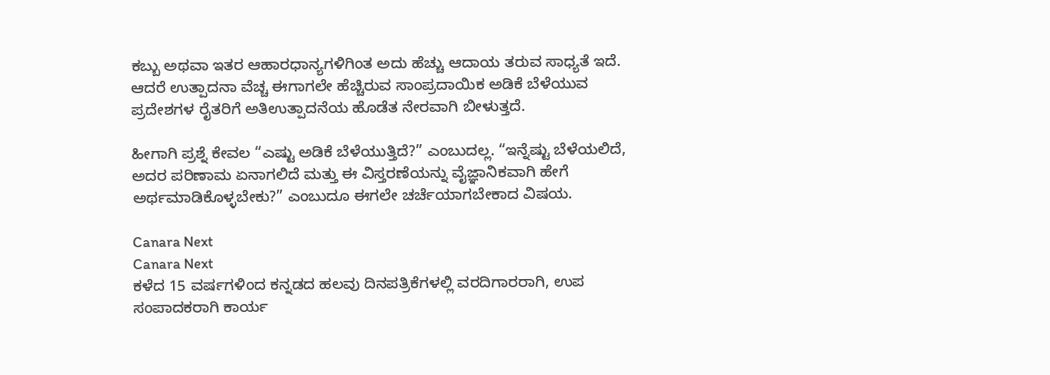ಕಬ್ಬು ಅಥವಾ ಇತರ ಆಹಾರಧಾನ್ಯಗಳಿಗಿಂತ ಅದು ಹೆಚ್ಚು ಆದಾಯ ತರುವ ಸಾಧ್ಯತೆ ಇದೆ. ಆದರೆ ಉತ್ಪಾದನಾ ವೆಚ್ಚ ಈಗಾಗಲೇ ಹೆಚ್ಚಿರುವ ಸಾಂಪ್ರದಾಯಿಕ ಅಡಿಕೆ ಬೆಳೆಯುವ ಪ್ರದೇಶಗಳ ರೈತರಿಗೆ ಅತಿಉತ್ಪಾದನೆಯ ಹೊಡೆತ ನೇರವಾಗಿ ಬೀಳುತ್ತದೆ.

ಹೀಗಾಗಿ ಪ್ರಶ್ನೆ ಕೇವಲ “ಎಷ್ಟು ಅಡಿಕೆ ಬೆಳೆಯುತ್ತಿದೆ?” ಎಂಬುದಲ್ಲ. “ಇನ್ನೆಷ್ಟು ಬೆಳೆಯಲಿದೆ, ಅದರ ಪರಿಣಾಮ ಏನಾಗಲಿದೆ ಮತ್ತು ಈ ವಿಸ್ತರಣೆಯನ್ನು ವೈಜ್ಞಾನಿಕವಾಗಿ ಹೇಗೆ ಅರ್ಥಮಾಡಿಕೊಳ್ಳಬೇಕು?” ಎಂಬುದೂ ಈಗಲೇ ಚರ್ಚೆಯಾಗಬೇಕಾದ ವಿಷಯ.

Canara Next
Canara Next
ಕಳೆದ 15 ವರ್ಷಗಳಿಂದ ಕನ್ನಡದ ಹಲವು ದಿನಪತ್ರಿಕೆಗಳಲ್ಲಿ ವರದಿಗಾರರಾಗಿ, ಉಪ ಸಂಪಾದಕರಾಗಿ ಕಾರ್ಯ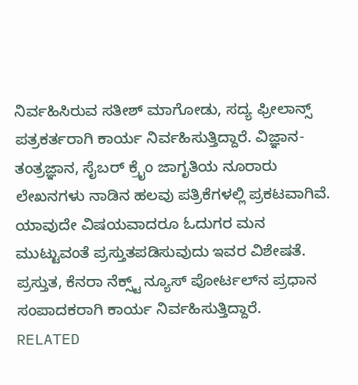ನಿರ್ವಹಿಸಿರುವ ಸತೀಶ್‌ ಮಾಗೋಡು, ಸದ್ಯ ಫ್ರೀಲಾನ್ಸ್‌ ಪತ್ರಕರ್ತರಾಗಿ ಕಾರ್ಯ ನಿರ್ವಹಿಸುತ್ತಿದ್ದಾರೆ. ವಿಜ್ಞಾನ-ತಂತ್ರಜ್ಞಾನ, ಸೈಬರ್‌ ಕ್ರೈಂ ಜಾಗೃತಿಯ ನೂರಾರು ಲೇಖನಗಳು ನಾಡಿನ ಹಲವು ಪತ್ರಿಕೆಗಳಲ್ಲಿ ಪ್ರಕಟವಾಗಿವೆ. ಯಾವುದೇ ವಿಷಯವಾದರೂ ಓದುಗರ ಮನ ಮುಟ್ಟುವಂತೆ ಪ್ರಸ್ತುತಪಡಿಸುವುದು ಇವರ ವಿಶೇಷತೆ. ಪ್ರಸ್ತುತ, ಕೆನರಾ ನೆಕ್ಸ್ಟ್‌ ನ್ಯೂಸ್‌ ಪೋರ್ಟಲ್‌ನ ಪ್ರಧಾನ ಸಂಪಾದಕರಾಗಿ ಕಾರ್ಯ ನಿರ್ವಹಿಸುತ್ತಿದ್ದಾರೆ.
RELATED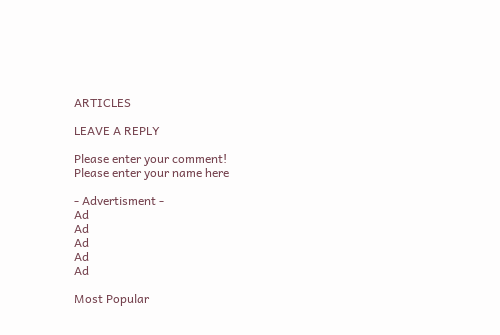ARTICLES

LEAVE A REPLY

Please enter your comment!
Please enter your name here

- Advertisment -
Ad
Ad
Ad
Ad
Ad

Most Popular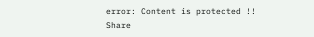error: Content is protected !!
Share